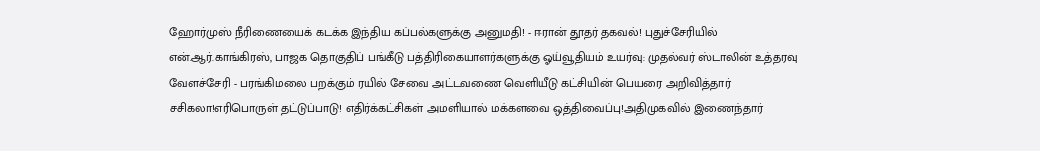ஹோர்முஸ் நீரிணையைக் கடக்க இந்திய கப்பல்களுக்கு அனுமதி! - ஈரான் தூதர் தகவல்! புதுச்சேரியில் என்.ஆர்.காங்கிரஸ், பாஜக தொகுதிப் பங்கீடு பத்திரிகையாளர்களுக்கு ஓய்வூதியம் உயர்வு: முதல்வர் ஸ்டாலின் உத்தரவு வேளச்சேரி - பரங்கிமலை பறக்கும் ரயில் சேவை அட்டவணை வெளியீடு கட்சியின் பெயரை அறிவித்தார் சசிகலா!எரிபொருள் தட்டுப்பாடு! எதிர்க்கட்சிகள் அமளியால் மக்களவை ஒத்திவைப்பு!அதிமுகவில் இணைந்தார்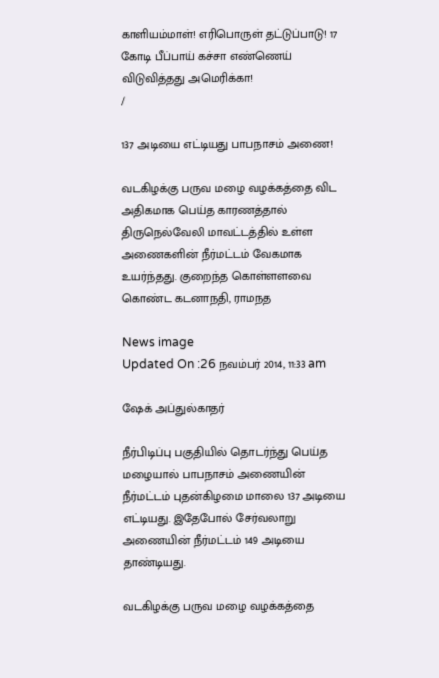காளியம்மாள்! எரிபொருள் தட்டுப்பாடு! 17 கோடி பீப்பாய் கச்சா எண்ணெய் விடுவித்தது அமெரிக்கா!
/

137 அடியை எட்டியது பாபநாசம் அணை!

வடகிழக்கு பருவ மழை வழக்கத்தை விட அதிகமாக பெய்த காரணத்தால் திருநெல்வேலி மாவட்டத்தில் உள்ள அணைகளின் நீர்மட்டம் வேகமாக உயர்ந்தது. குறைந்த கொள்ளளவை கொண்ட கடனாநதி, ராமநத

News image
Updated On :26 நவம்பர் 2014, 11:33 am

ஷேக் அப்துல்காதர்

நீர்பிடிப்பு பகுதியில் தொடர்ந்து பெய்த மழையால் பாபநாசம் அணையின் நீர்மட்டம் புதன்கிழமை மாலை 137 அடியை எட்டியது. இதேபோல் சேர்வலாறு அணையின் நீர்மட்டம் 149 அடியை தாண்டியது.

வடகிழக்கு பருவ மழை வழக்கத்தை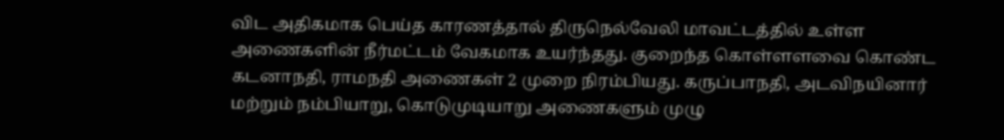விட அதிகமாக பெய்த காரணத்தால் திருநெல்வேலி மாவட்டத்தில் உள்ள அணைகளின் நீர்மட்டம் வேகமாக உயர்ந்தது. குறைந்த கொள்ளளவை கொண்ட கடனாநதி, ராமநதி அணைகள் 2 முறை நிரம்பியது. கருப்பாநதி, அடவிநயினார் மற்றும் நம்பியாறு, கொடுமுடியாறு அணைகளும் முழு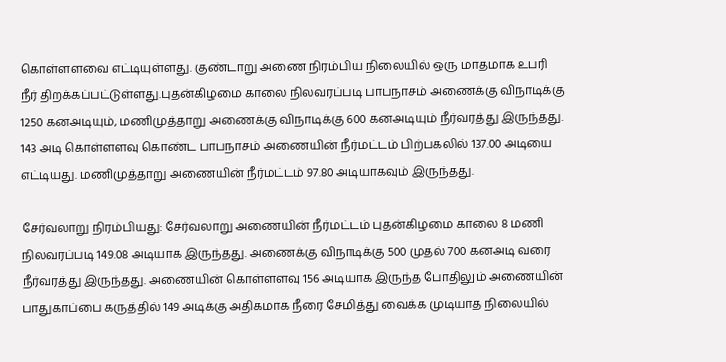கொள்ளளவை எட்டியுள்ளது. குண்டாறு அணை நிரம்பிய நிலையில் ஒரு மாதமாக உபரி நீர் திறக்கப்பட்டுள்ளது.புதன்கிழமை காலை நிலவரப்படி பாபநாசம் அணைக்கு விநாடிக்கு 1250 கனஅடியும், மணிமுத்தாறு அணைக்கு விநாடிக்கு 600 கனஅடியும் நீர்வரத்து இருந்தது. 143 அடி கொள்ளளவு கொண்ட பாபநாசம் அணையின் நீர்மட்டம் பிற்பகலில் 137.00 அடியை எட்டியது. மணிமுத்தாறு அணையின் நீர்மட்டம் 97.80 அடியாகவும் இருந்தது.

சேர்வலாறு நிரம்பியது: சேர்வலாறு அணையின் நீர்மட்டம் புதன்கிழமை காலை 8 மணி நிலவரப்படி 149.08 அடியாக இருந்தது. அணைக்கு விநாடிக்கு 500 முதல் 700 கனஅடி வரை நீர்வரத்து இருந்தது. அணையின் கொள்ளளவு 156 அடியாக இருந்த போதிலும் அணையின் பாதுகாப்பை கருத்தில் 149 அடிக்கு அதிகமாக நீரை சேமித்து வைக்க முடியாத நிலையில்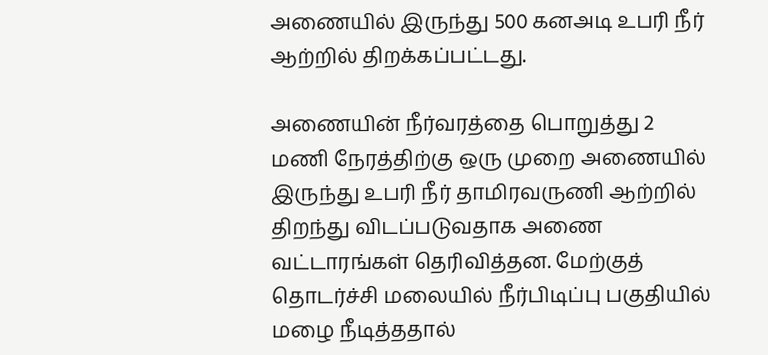அணையில் இருந்து 500 கனஅடி உபரி நீர் ஆற்றில் திறக்கப்பட்டது.

அணையின் நீர்வரத்தை பொறுத்து 2 மணி நேரத்திற்கு ஒரு முறை அணையில் இருந்து உபரி நீர் தாமிரவருணி ஆற்றில் திறந்து விடப்படுவதாக அணை வட்டாரங்கள் தெரிவித்தன. மேற்குத் தொடர்ச்சி மலையில் நீர்பிடிப்பு பகுதியில் மழை நீடித்ததால்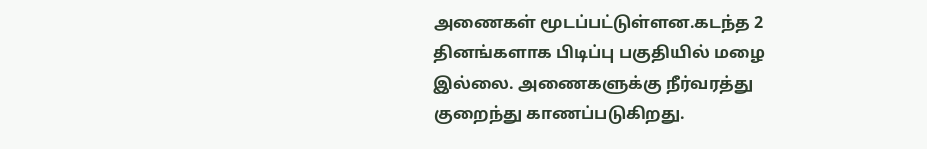அணைகள் மூடப்பட்டுள்ளன.கடந்த 2 தினங்களாக பிடிப்பு பகுதியில் மழை இல்லை. அணைகளுக்கு நீர்வரத்து குறைந்து காணப்படுகிறது.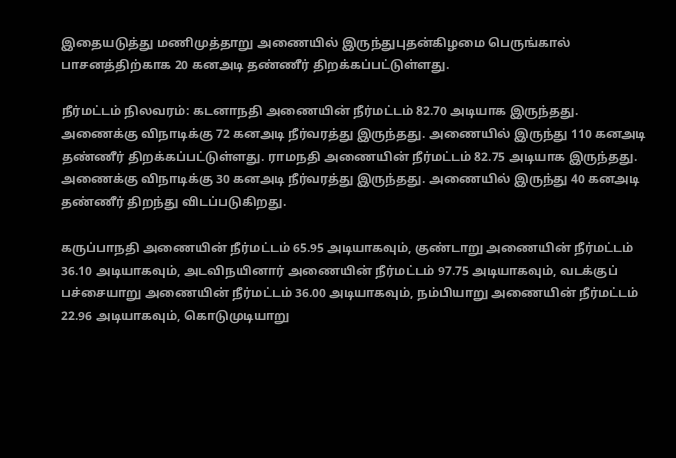இதையடுத்து மணிமுத்தாறு அணையில் இருந்துபுதன்கிழமை பெருங்கால் பாசனத்திற்காக 20 கனஅடி தண்ணீர் திறக்கப்பட்டுள்ளது.

நீர்மட்டம் நிலவரம்: கடனாநதி அணையின் நீர்மட்டம் 82.70 அடியாக இருந்தது. அணைக்கு விநாடிக்கு 72 கனஅடி நீர்வரத்து இருந்தது. அணையில் இருந்து 110 கனஅடி தண்ணீர் திறக்கப்பட்டுள்ளது. ராமநதி அணையின் நீர்மட்டம் 82.75 அடியாக இருந்தது. அணைக்கு விநாடிக்கு 30 கனஅடி நீர்வரத்து இருந்தது. அணையில் இருந்து 40 கனஅடி தண்ணீர் திறந்து விடப்படுகிறது.

கருப்பாநதி அணையின் நீர்மட்டம் 65.95 அடியாகவும், குண்டாறு அணையின் நீர்மட்டம் 36.10 அடியாகவும், அடவிநயினார் அணையின் நீர்மட்டம் 97.75 அடியாகவும், வடக்குப் பச்சையாறு அணையின் நீர்மட்டம் 36.00 அடியாகவும், நம்பியாறு அணையின் நீர்மட்டம் 22.96 அடியாகவும், கொடுமுடியாறு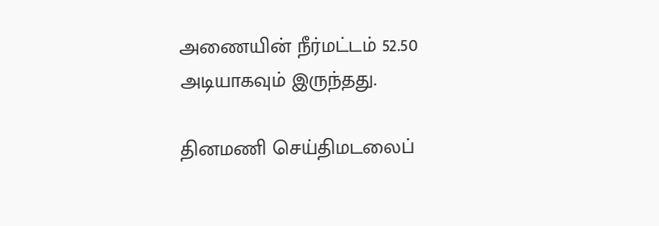அணையின் நீர்மட்டம் 52.50 அடியாகவும் இருந்தது.

தினமணி செய்திமடலைப்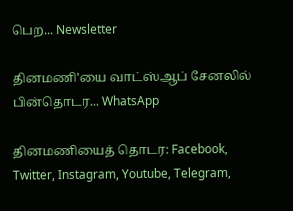பெற... Newsletter

தினமணி'யை வாட்ஸ்ஆப் சேனலில் பின்தொடர... WhatsApp

தினமணியைத் தொடர: Facebook, Twitter, Instagram, Youtube, Telegram,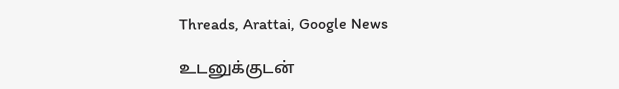Threads, Arattai, Google News

உடனுக்குடன்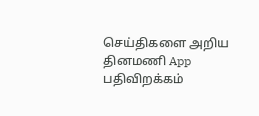செய்திகளை அறிய தினமணி App பதிவிறக்கம்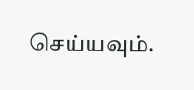செய்யவும்.